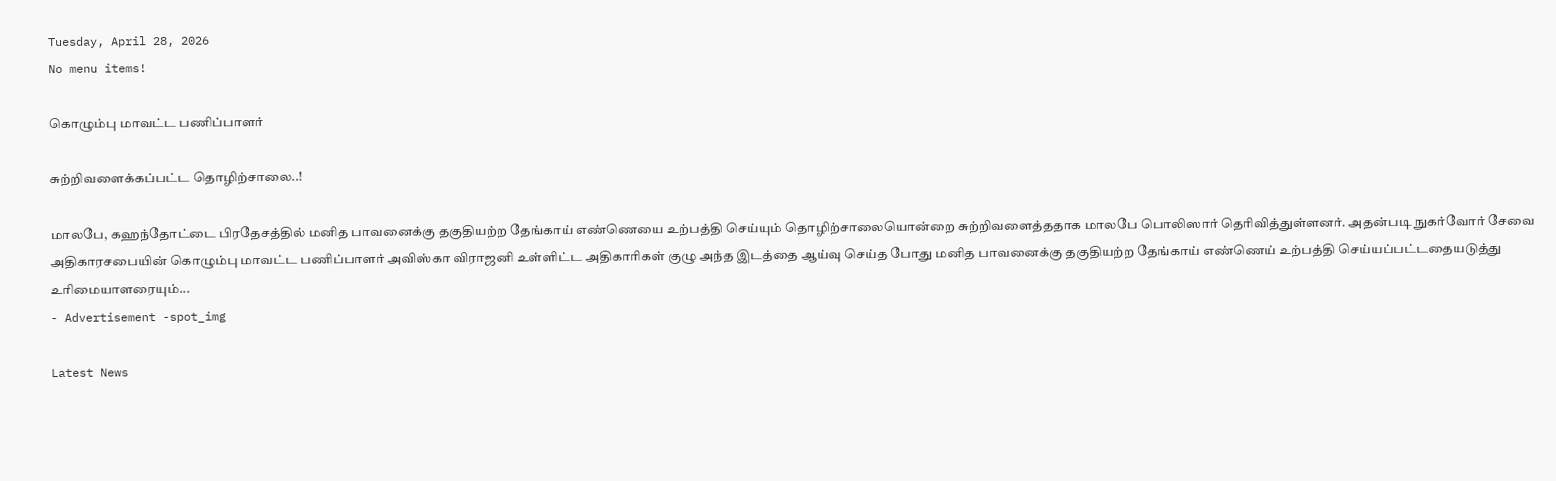Tuesday, April 28, 2026
No menu items!

கொழும்பு மாவட்ட பணிப்பாளர்

சுற்றிவளைக்கப்பட்ட தொழிற்சாலை..!

மாலபே, கஹந்தோட்டை பிரதேசத்தில் மனித பாவனைக்கு தகுதியற்ற தேங்காய் எண்ணெயை உற்பத்தி செய்யும் தொழிற்சாலையொன்றை சுற்றிவளைத்ததாக மாலபே பொலிஸார் தெரிவித்துள்ளனர். அதன்படி நுகர்வோர் சேவை அதிகாரசபையின் கொழும்பு மாவட்ட பணிப்பாளர் அவிஸ்கா விராஜனி உள்ளிட்ட அதிகாரிகள் குழு அந்த இடத்தை ஆய்வு செய்த போது மனித பாவனைக்கு தகுதியற்ற தேங்காய் எண்ணெய் உற்பத்தி செய்யப்பட்டதையடுத்து உரிமையாளரையும்...
- Advertisement -spot_img

Latest News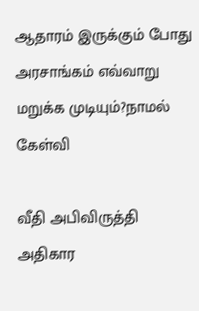ஆதாரம் இருக்கும் போது அரசாங்கம் எவ்வாறு மறுக்க முடியும்?நாமல் கேள்வி

வீதி அபிவிருத்தி அதிகார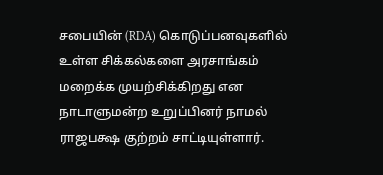சபையின் (RDA) கொடுப்பனவுகளில் உள்ள சிக்கல்களை அரசாங்கம் மறைக்க முயற்சிக்கிறது என நாடாளுமன்ற உறுப்பினர் நாமல் ராஜபக்ஷ குற்றம் சாட்டியுள்ளார்.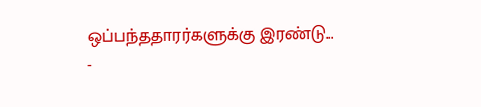ஒப்பந்ததாரர்களுக்கு இரண்டு...
-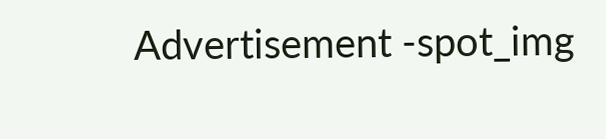Advertisement -spot_img